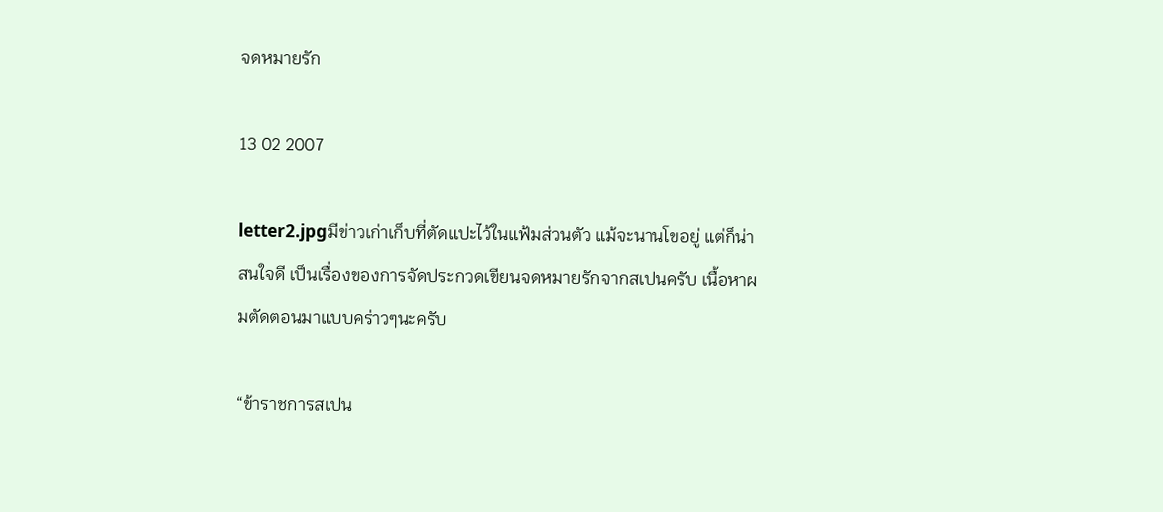จดหมายรัก

13 02 2007

letter2.jpgมีข่าวเก่าเก็บที่ตัดแปะไว้ในแฟ้มส่วนตัว แม้จะนานโขอยู่ แต่ก็น่าสนใจดี เป็นเรื่องของการจัดประกวดเขียนจดหมายรักจากสเปนครับ เนื้อหาผมตัดตอนมาแบบคร่าวๆนะครับ

“ข้าราชการสเปน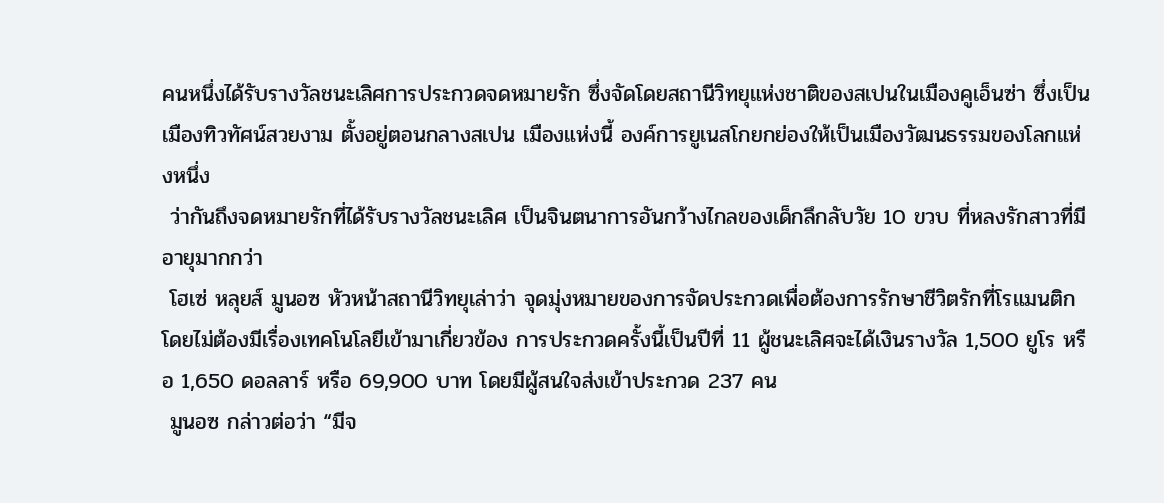คนหนึ่งได้รับรางวัลชนะเลิศการประกวดจดหมายรัก ซึ่งจัดโดยสถานีวิทยุแห่งชาติของสเปนในเมืองคูเอ็นซ่า ซึ่งเป็นเมืองทิวทัศน์สวยงาม ตั้งอยู่ตอนกลางสเปน เมืองแห่งนี้ องค์การยูเนสโกยกย่องให้เป็นเมืองวัฒนธรรมของโลกแห่งหนึ่ง
 ว่ากันถึงจดหมายรักที่ได้รับรางวัลชนะเลิศ เป็นจินตนาการอันกว้างไกลของเด็กลึกลับวัย 10 ขวบ ที่หลงรักสาวที่มีอายุมากกว่า
 โฮเซ่ หลุยส์ มูนอซ หัวหน้าสถานีวิทยุเล่าว่า จุดมุ่งหมายของการจัดประกวดเพื่อต้องการรักษาชีวิตรักที่โรแมนติก โดยไม่ต้องมีเรื่องเทคโนโลยีเข้ามาเกี่ยวข้อง การประกวดครั้งนี้เป็นปีที่ 11 ผู้ชนะเลิศจะได้เงินรางวัล 1,500 ยูโร หรือ 1,650 ดอลลาร์ หรือ 69,900 บาท โดยมีผู้สนใจส่งเข้าประกวด 237 คน
 มูนอซ กล่าวต่อว่า “มีจ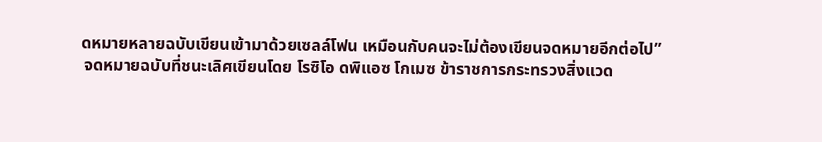ดหมายหลายฉบับเขียนเข้ามาด้วยเซลล์โฟน เหมือนกับคนจะไม่ต้องเขียนจดหมายอีกต่อไป”
 จดหมายฉบับที่ชนะเลิศเขียนโดย โรซิโอ ดพิแอซ โกเมซ ข้าราชการกระทรวงสิ่งแวด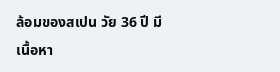ล้อมของสเปน วัย 36 ปี มีเนื้อหา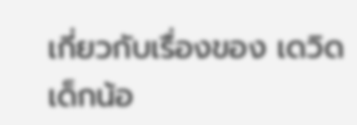เกี่ยวกับเรื่องของ เดวิด เด็กน้อ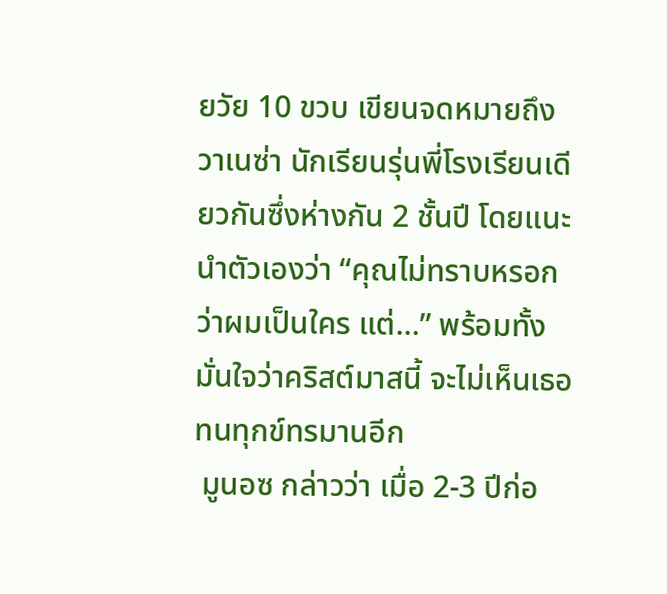ยวัย 10 ขวบ เขียนจดหมายถึง วาเนซ่า นักเรียนรุ่นพี่โรงเรียนเดียวกันซึ่งห่างกัน 2 ชั้นปี โดยแนะนำตัวเองว่า “คุณไม่ทราบหรอกว่าผมเป็นใคร แต่…” พร้อมทั้งมั่นใจว่าคริสต์มาสนี้ จะไม่เห็นเธอทนทุกข์ทรมานอีก
 มูนอซ กล่าวว่า เมื่อ 2-3 ปีก่อ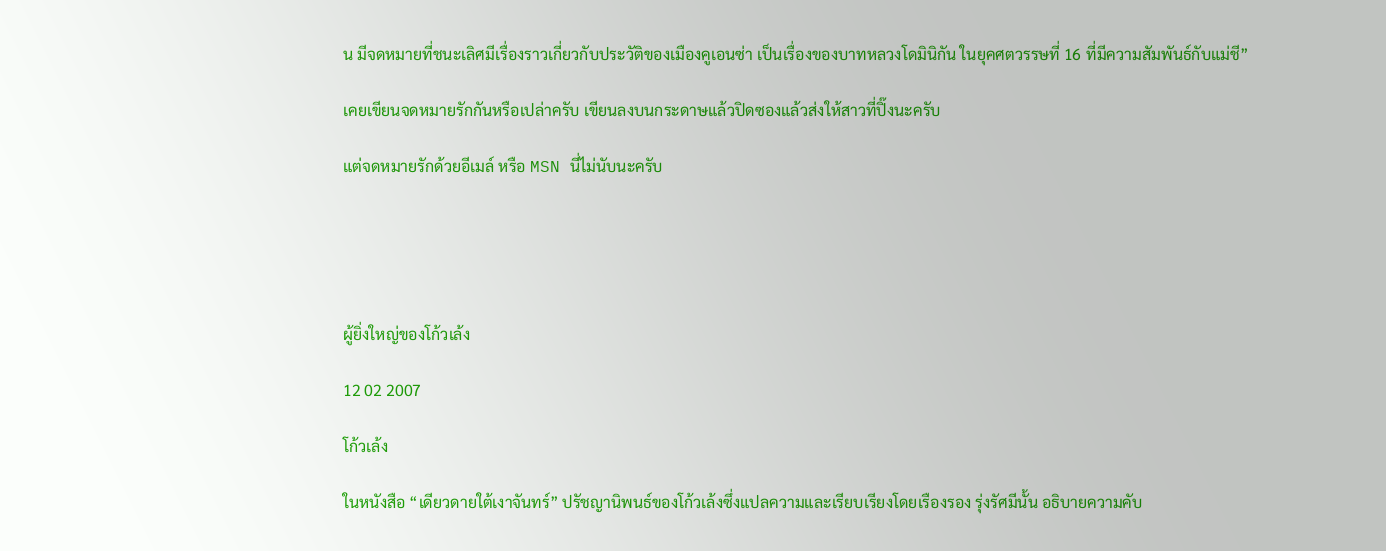น มีจดหมายที่ชนะเลิศมีเรื่องราวเกี่ยวกับประวัติของเมืองคูเอนซ่า เป็นเรื่องของบาทหลวงโดมินิกัน ในยุคศตวรรษที่ 16 ที่มีความสัมพันธ์กับแม่ชี”

เคยเขียนจดหมายรักกันหรือเปล่าครับ เขียนลงบนกระดาษแล้วปิดซองแล้วส่งให้สาวที่ปิ๊งนะครับ

แต่จดหมายรักด้วยอีเมล์ หรือ MSN นี่ไม่นับนะครับ





ผู้ยิ่งใหญ่ของโก้วเล้ง

12 02 2007

โก้วเล้ง

ในหนังสือ “เดียวดายใต้เงาจันทร์” ปรัชญานิพนธ์ของโก้วเล้งซึ่งแปลความและเรียบเรียงโดยเรืองรอง รุ่งรัศมีนั้น อธิบายความคับ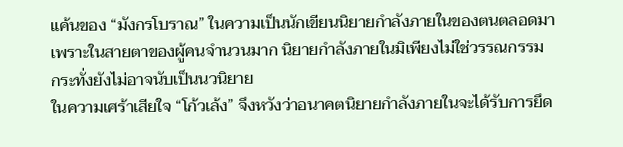แค้นของ “มังกรโบราณ” ในความเป็นนักเขียนนิยายกำลังภายในของตนตลอดมา เพราะในสายตาของผู้คนจำนวนมาก นิยายกำลังภายในมิเพียงไม่ใช่วรรณกรรม กระทั่งยังไม่อาจนับเป็นนวนิยาย
ในความเศร้าเสียใจ “โก้วเล้ง” จึงหวังว่าอนาคตนิยายกำลังภายในจะได้รับการยึด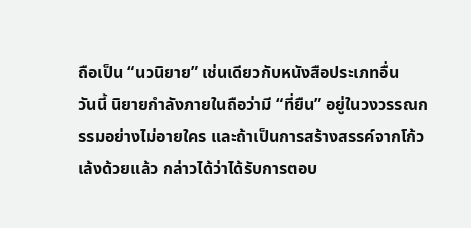ถือเป็น “นวนิยาย” เช่นเดียวกับหนังสือประเภทอื่น
วันนี้ นิยายกำลังภายในถือว่ามี “ที่ยืน” อยู่ในวงวรรณกรรมอย่างไม่อายใคร และถ้าเป็นการสร้างสรรค์จากโก้วเล้งด้วยแล้ว กล่าวได้ว่าได้รับการตอบ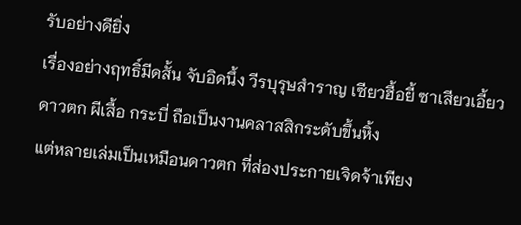รับอย่างดียิ่ง
เรื่องอย่างฤทธิ์มีดสั้น จับอิดนึ้ง วีรบุรุษสำราญ เซียวฮื้อยี้ ซาเสียวเอี้ยว ดาวตก ผีเสื้อ กระบี่ ถือเป็นงานคลาสสิกระดับขึ้นหิ้ง
แต่หลายเล่มเป็นเหมือนดาวตก ที่ส่องประกายเจิดจ้าเพียง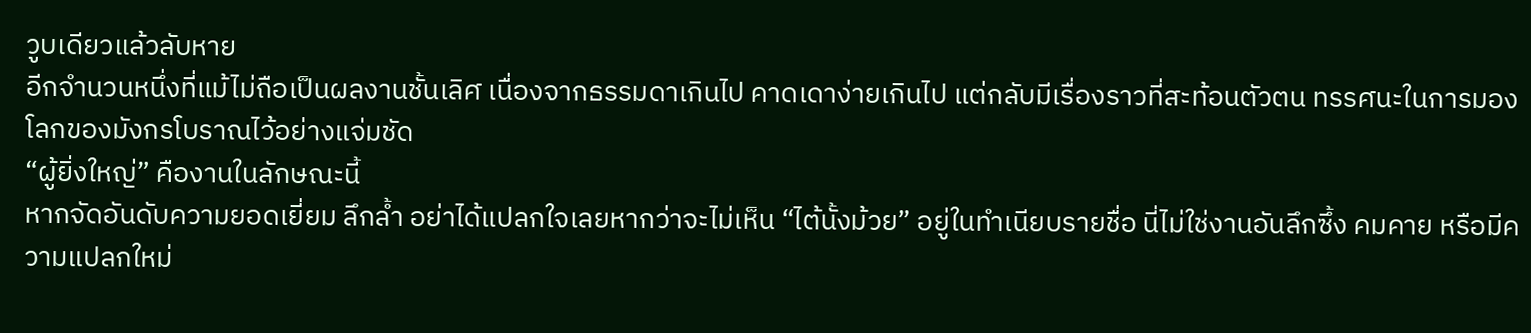วูบเดียวแล้วลับหาย
อีกจำนวนหนึ่งที่แม้ไม่ถือเป็นผลงานชั้นเลิศ เนื่องจากธรรมดาเกินไป คาดเดาง่ายเกินไป แต่กลับมีเรื่องราวที่สะท้อนตัวตน ทรรศนะในการมองโลกของมังกรโบราณไว้อย่างแจ่มชัด
“ผู้ยิ่งใหญ่” คืองานในลักษณะนี้
หากจัดอันดับความยอดเยี่ยม ลึกล้ำ อย่าได้แปลกใจเลยหากว่าจะไม่เห็น “ไต้นั้งม้วย” อยู่ในทำเนียบรายชื่อ นี่ไม่ใช่งานอันลึกซึ้ง คมคาย หรือมีความแปลกใหม่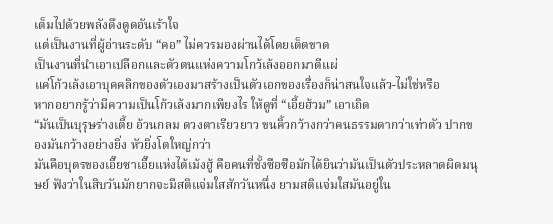เต็มไปด้วยพลังดึงดูดอันเร้าใจ
แต่เป็นงานที่ผู้อ่านระดับ “คอ” ไม่ควรมองผ่านได้โดยเด็ดขาด
เป็นงานที่นำเอาเปลือกและตัวตนแห่งความโกว้เล้งออกมาตีแผ่
แค่โก้วเล้งเอาบุคคลิกของตัวเองมาสร้างเป็นตัวเอกของเรื่องก็น่าสนใจแล้ว-ไม่ใช่หรือ
หากอยากรู้ว่ามีความเป็นโก้วเล้งมากเพียงไร ให้ดูที่ “เอี้ยฮ้วม” เอาเถิด
“มันเป็นบุรุษร่างเตี้ย อ้วนกลม ดวงตาเรียวยาว ขนคิ้วกว้างกว่าคนธรรมดากว่าเท่าตัว ปากของมันกว้างอย่างยิ่ง หัวยิ่งโตใหญ่กว่า
มันคือบุตรของเอี๊ยซาเอี๊ยแห่งไต้เม้งฮู้ คือคนที่ชั้งซือซือมักได้ยินว่ามันเป็นตัวประหลาดผิดมนุษย์ ฟังว่าในสิบวันมักยากจะมีสติแจ่มใสสักวันหนึ่ง ยามสติแจ่มใสมันอยู่ใน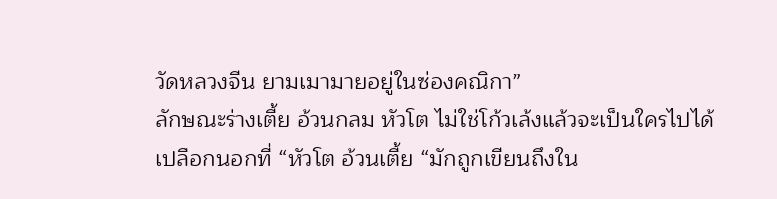วัดหลวงจีน ยามเมามายอยู่ในซ่องคณิกา”
ลักษณะร่างเตี้ย อ้วนกลม หัวโต ไม่ใช่โก้วเล้งแล้วจะเป็นใครไปได้
เปลือกนอกที่ “หัวโต อ้วนเตี้ย “มักถูกเขียนถึงใน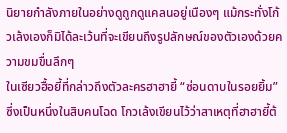นิยายกำลังภายในอย่างดูถูกดูแคลนอยู่เนืองๆ แม้กระทั่งโก้วเล้งเองก็มิได้ละเว้นที่จะเขียนถึงรูปลักษณ์ของตัวเองด้วยความขมขื่นลึกๆ
ในเซียวฮื้อยี้ที่กล่าวถึงตัวละครฮาฮายี้ “ซ่อนดาบในรอยยิ้ม” ซึ่งเป็นหนึ่งในสิบคนโฉด โกวเล้งเขียนไว้ว่าสาเหตุที่ฮาฮายี้ต้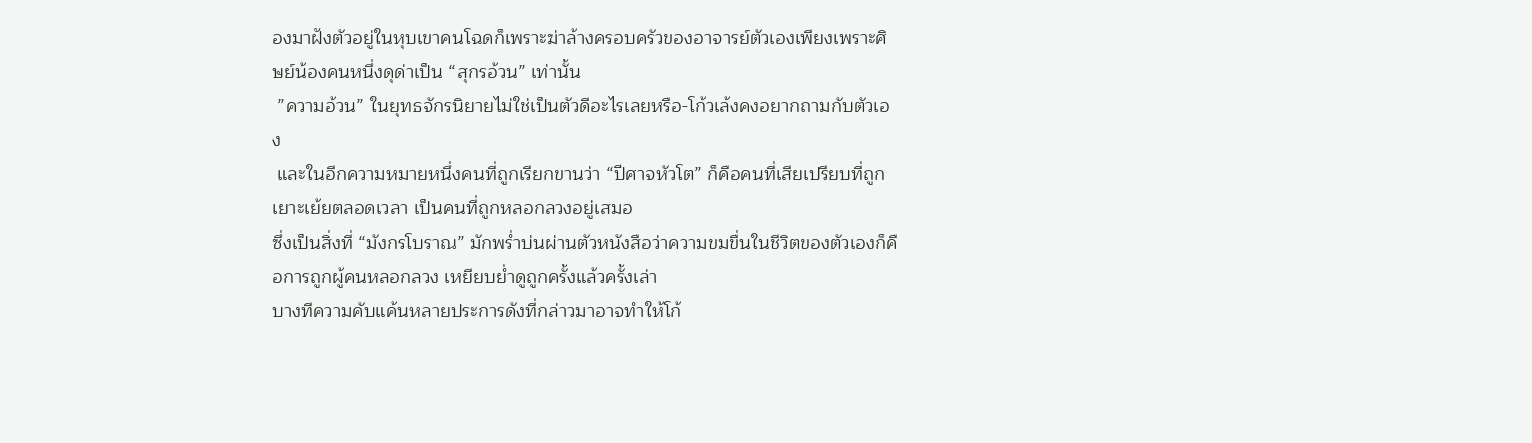องมาฝังตัวอยู่ในหุบเขาคนโฉดก็เพราะฆ่าล้างครอบครัวของอาจารย์ตัวเองเพียงเพราะศิษย์น้องคนหนึ่งดุด่าเป็น “สุกรอ้วน” เท่านั้น
 ”ความอ้วน” ในยุทธจักรนิยายไม่ใช่เป็นตัวดีอะไรเลยหรือ-โก้วเล้งคงอยากถามกับตัวเอง
 และในอีกความหมายหนึ่งคนที่ถูกเรียกขานว่า “ปีศาจหัวโต” ก็คือคนที่เสียเปรียบที่ถูกเยาะเย้ยตลอดเวลา เป็นคนที่ถูกหลอกลวงอยู่เสมอ
ซึ่งเป็นสิ่งที่ “มังกรโบราณ” มักพร่ำบ่นผ่านตัวหนังสือว่าความขมขื่นในชีวิตของตัวเองก็คือการถูกผู้คนหลอกลวง เหยียบย่ำดูถูกครั้งแล้วครั้งเล่า
บางทีความคับแค้นหลายประการดังที่กล่าวมาอาจทำให้โก้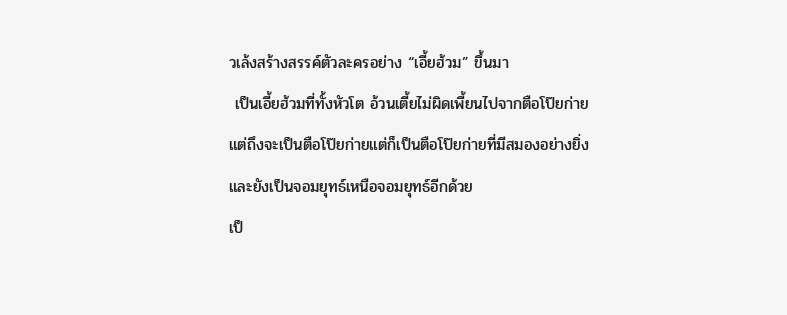วเล้งสร้างสรรค์ตัวละครอย่าง “เอี้ยฮ้วม” ขึ้นมา
 เป็นเอี้ยฮ้วมที่ทั้งหัวโต อ้วนเตี้ยไม่ผิดเพี้ยนไปจากตือโป๊ยก่าย
แต่ถึงจะเป็นตือโป๊ยก่ายแต่ก็เป็นตือโป๊ยก่ายที่มีสมองอย่างยิ่ง และยังเป็นจอมยุทธ์เหนือจอมยุทธ์อีกด้วย
เป็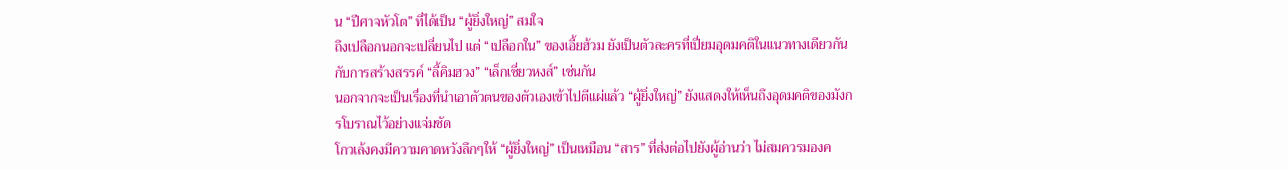น “ปีศาจหัวโต” ที่ได้เป็น “ผู้ยิ่งใหญ่” สมใจ
ถึงเปลือกนอกจะเปลี่ยนไป แต่ “เปลือกใน” ของเอี้ยฮ้วม ยังเป็นตัวละครที่เปี่ยมอุดมคติในแนวทางเดียวกันกับการสร้างสรรค์ “ลี้คิมฮวง” “เล็กเซี่ยวหงส์” เช่นกัน
นอกจากจะเป็นเรื่องที่นำเอาตัวตนของตัวเองเข้าไปตีแผ่แล้ว “ผู้ยิ่งใหญ่” ยังแสดงให้เห็นถึงอุดมคติของมังกรโบราณไว้อย่างแจ่มชัด
โกวเล้งคงมีความคาดหวังลึกๆให้ “ผู้ยิ่งใหญ่” เป็นเหมือน “สาร” ที่ส่งต่อไปยังผู้อ่านว่า ไม่สมควรมองค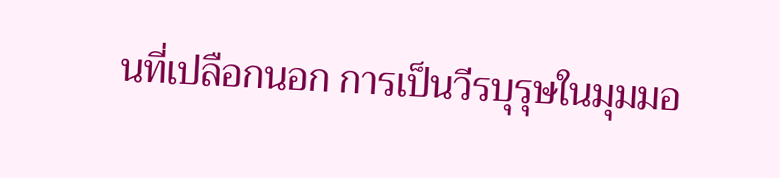นที่เปลือกนอก การเป็นวีรบุรุษในมุมมอ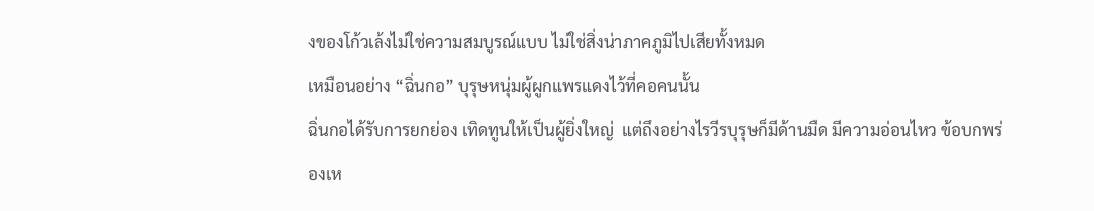งของโก้วเล้งไม่ใช่ความสมบูรณ์แบบ ไม่ใช่สิ่งน่าภาคภูมิไปเสียทั้งหมด
เหมือนอย่าง “ฉิ่นกอ” บุรุษหนุ่มผู้ผูกแพรแดงไว้ที่คอคนนั้น
ฉิ่นกอได้รับการยกย่อง เทิดทูนให้เป็นผู้ยิ่งใหญ่  แต่ถึงอย่างไรวีรบุรุษก็มีด้านมืด มีความอ่อนไหว ข้อบกพร่องเห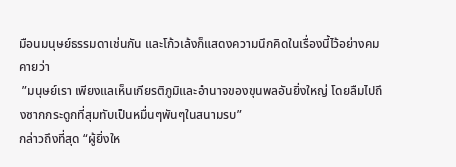มือนมนุษย์ธรรมดาเช่นกัน และโก้วเล้งก็แสดงความนึกคิดในเรื่องนี้ไว้อย่างคมคายว่า
 ”มนุษย์เรา เพียงแลเห็นเกียรติภูมิและอำนาจของขุนพลอันยิ่งใหญ่ โดยลืมไปถึงซากกระดูกที่สุมทับเป็นหมื่นๆพันๆในสนามรบ”
กล่าวถึงที่สุด “ผู้ยิ่งให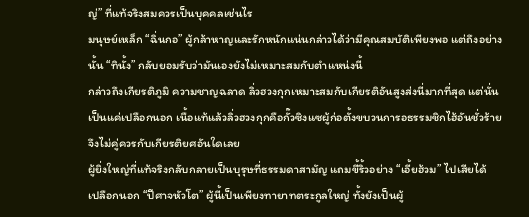ญ่” ที่แท้จริงสมควรเป็นบุคคลเช่นไร
มนุษย์เหล็ก “ฉิ่นกอ” ผู้กล้าหาญและรักหนักแน่นกล่าวได้ว่ามีคุณสมบัติเพียงพอ แต่ถึงอย่างนั้น “ทินั้ง” กลับยอมรับว่ามันเองยังไม่เหมาะสมกับตำแหน่งนี้
กล่าวถึงเกียรติภูมิ ความชาญฉลาด ลิ่วฮวงกุกเหมาะสมกับเกียรติอันสูงส่งนี่มากที่สุด แต่นั่นเป็นแค่เปลือกนอก เนื้อแท้แล้วลิ่วฮวงกุกคือกั๊วซิงแซผู้ก่อตั้งขบวนการอธรรมชิกไฮ้อันชั่วร้าย จึงไม่คู่ควรกับเกียรติยศอันใดเลย
ผู้ยิ่งใหญ่ที่แท้จริงกลับกลายเป็นบุรุษที่ธรรมดาสามัญ แถมขี้ริ้วอย่าง “เอี้ยฮ้วม” ไปเสียได้
เปลือกนอก “ปีศาจหัวโต” ผู้นี้เป็นเพียงทายาทตระกูลใหญ่ ทั้งยังเป็นผู้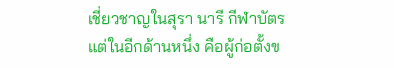เชี่ยวชาญในสุรา นารี กีฬาบัตร
แต่ในอีกด้านหนึ่ง คือผู้ก่อตั้งข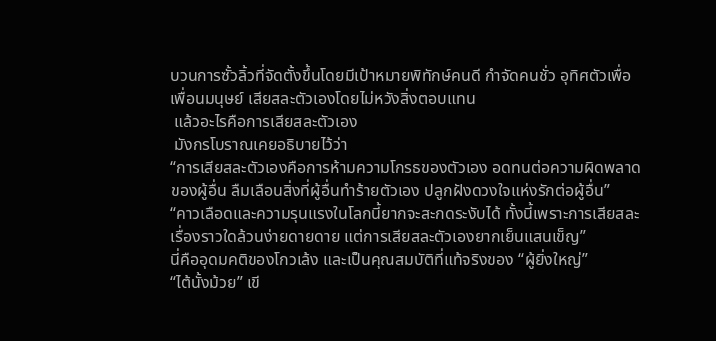บวนการซั้วลิ้วที่จัดตั้งขึ้นโดยมีเป้าหมายพิทักษ์คนดี กำจัดคนชั่ว อุทิศตัวเพื่อเพื่อนมนุษย์ เสียสละตัวเองโดยไม่หวังสิ่งตอบแทน
 แล้วอะไรคือการเสียสละตัวเอง
 มังกรโบราณเคยอธิบายไว้ว่า
“การเสียสละตัวเองคือการห้ามความโกรธของตัวเอง อดทนต่อความผิดพลาดของผู้อื่น ลืมเลือนสิ่งที่ผู้อื่นทำร้ายตัวเอง ปลูกฝังดวงใจแห่งรักต่อผู้อื่น”
“คาวเลือดและความรุนแรงในโลกนี้ยากจะสะกดระงับได้ ทั้งนี้เพราะการเสียสละเรื่องราวใดล้วนง่ายดายดาย แต่การเสียสละตัวเองยากเย็นแสนเข็ญ”
นี่คืออุดมคติของโกวเล้ง และเป็นคุณสมบัติที่แท้จริงของ “ผู้ยิ่งใหญ่”
“ไต้นั้งม้วย” เขี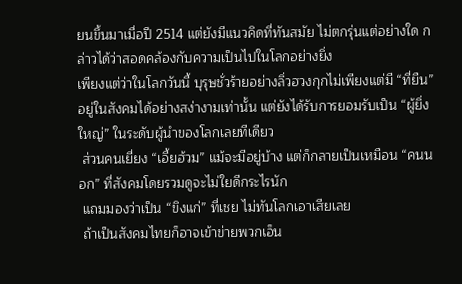ยนขึ้นมาเมื่อปี 2514 แต่ยังมีแนวคิดที่ทันสมัย ไม่ตกรุ่นแต่อย่างใด กล่าวได้ว่าสอดคล้องกับความเป็นไปในโลกอย่างยิ่ง
เพียงแต่ว่าในโลกวันนี้ บุรุษชั่วร้ายอย่างลิ่วฮวงกุกไม่เพียงแต่มี “ที่ยืน” อยู่ในสังคมได้อย่างสง่างามเท่านั้น แต่ยังได้รับการยอมรับเป็น “ผู้ยิ่งใหญ่” ในระดับผู้นำของโลกเลยทีเดียว
 ส่วนคนเยี่ยง “เอี้ยฮ้วม” แม้จะมีอยู่บ้าง แต่ก็กลายเป็นเหมือน “คนนอก” ที่สังคมโดยรวมดูจะไม่ใยดีกระไรนัก
 แถมมองว่าเป็น “ขิงแก่” ที่เชย ไม่ทันโลกเอาเสียเลย
 ถ้าเป็นสังคมไทยก็อาจเข้าข่ายพวกเอ็น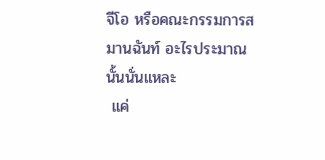จีโอ หรือคณะกรรมการสมานฉันท์ อะไรประมาณนั้นนั่นแหละ
 แค่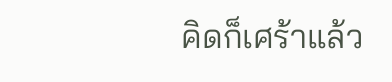คิดก็เศร้าแล้ว